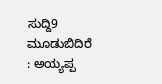ಸುದ್ದಿ9 ಮೂಡುಬಿದಿರೆ : ಅಯ್ಯಪ್ಪ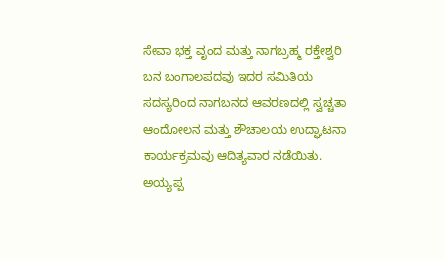ಸೇವಾ ಭಕ್ತ ವೃಂದ ಮತ್ತು ನಾಗಬ್ರಹ್ಮ ರಕ್ತೇಶ್ವರಿ ಬನ ಬಂಗಾಲಪದವು ಇದರ ಸಮಿತಿಯ ಸದಸ್ಯರಿಂದ ನಾಗಬನದ ಆವರಣದಲ್ಲಿ ಸ್ವಚ್ಚತಾ ಆಂದೋಲನ ಮತ್ತು ಶೌಚಾಲಯ ಉದ್ಘಾಟನಾ ಕಾರ್ಯಕ್ರಮವು ಆದಿತ್ಯವಾರ ನಡೆಯಿತು.
ಅಯ್ಯಪ್ಪ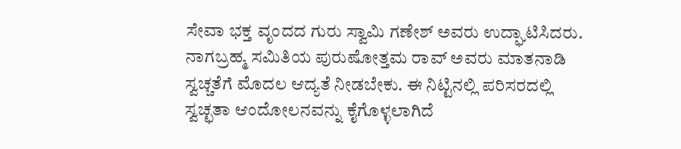ಸೇವಾ ಭಕ್ತ ವೃಂದದ ಗುರು ಸ್ವಾಮಿ ಗಣೇಶ್ ಅವರು ಉದ್ಘಾಟಿಸಿದರು. ನಾಗಬ್ರಹ್ಮ ಸಮಿತಿಯ ಪುರುಷೋತ್ತಮ ರಾವ್ ಅವರು ಮಾತನಾಡಿ ಸ್ವಚ್ಚತೆಗೆ ಮೊದಲ ಆದ್ಯತೆ ನೀಡಬೇಕು. ಈ ನಿಟ್ಟಿನಲ್ಲಿ ಪರಿಸರದಲ್ಲಿ ಸ್ವಚ್ಛತಾ ಆಂದೋಲನವನ್ನು ಕೈಗೊಳ್ಳಲಾಗಿದೆ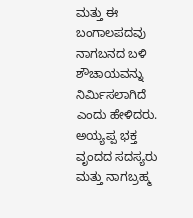ಮತ್ತು ಈ ಬಂಗಾಲಪದವು ನಾಗಬನದ ಬಳಿ ಶೌಚಾಯವನ್ನು ನಿರ್ಮಿಸಲಾಗಿದೆ ಎಂದು ಹೇಳಿದರು.
ಅಯ್ಯಪ್ಪ ಭಕ್ತ ವೃಂದದ ಸದಸ್ಯರು ಮತ್ತು ನಾಗಬ್ರಹ್ಮ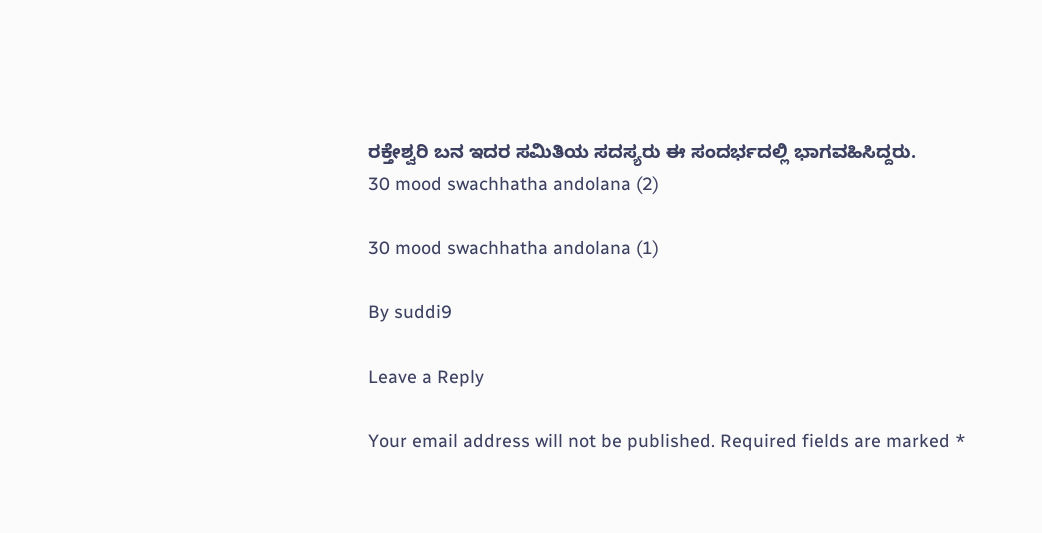ರಕ್ತೇಶ್ವರಿ ಬನ ಇದರ ಸಮಿತಿಯ ಸದಸ್ಯರು ಈ ಸಂದರ್ಭದಲ್ಲಿ ಭಾಗವಹಿಸಿದ್ದರು.
30 mood swachhatha andolana (2)

30 mood swachhatha andolana (1)

By suddi9

Leave a Reply

Your email address will not be published. Required fields are marked *